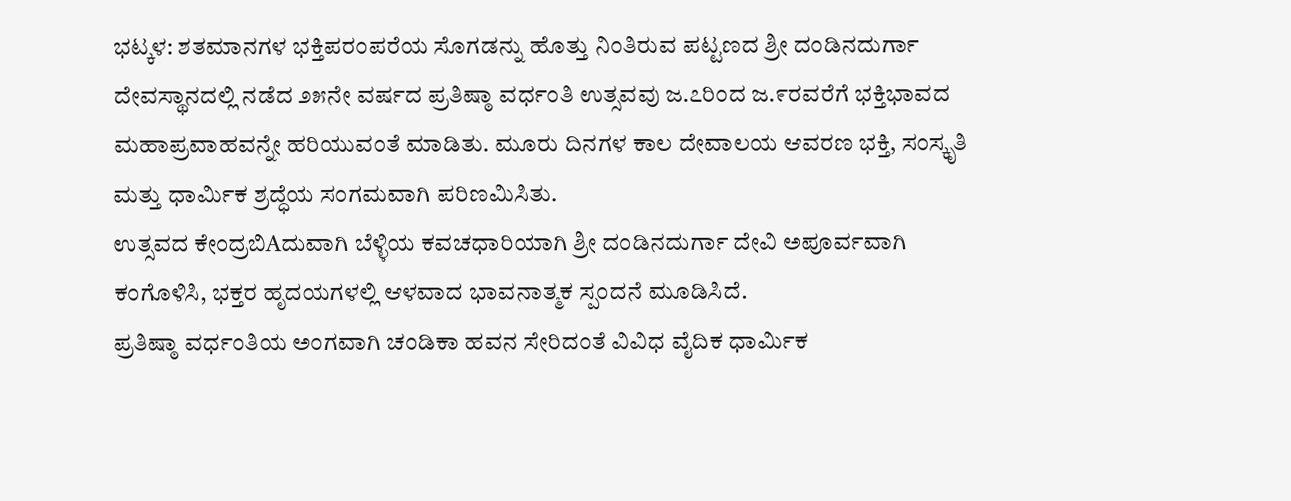ಭಟ್ಕಳ: ಶತಮಾನಗಳ ಭಕ್ತಿಪರಂಪರೆಯ ಸೊಗಡನ್ನು ಹೊತ್ತು ನಿಂತಿರುವ ಪಟ್ಟಣದ ಶ್ರೀ ದಂಡಿನದುರ್ಗಾ ದೇವಸ್ಥಾನದಲ್ಲಿ ನಡೆದ ೨೫ನೇ ವರ್ಷದ ಪ್ರತಿಷ್ಠಾ ವರ್ಧಂತಿ ಉತ್ಸವವು ಜ.೭ರಿಂದ ಜ.೯ರವರೆಗೆ ಭಕ್ತಿಭಾವದ ಮಹಾಪ್ರವಾಹವನ್ನೇ ಹರಿಯುವಂತೆ ಮಾಡಿತು. ಮೂರು ದಿನಗಳ ಕಾಲ ದೇವಾಲಯ ಆವರಣ ಭಕ್ತಿ, ಸಂಸ್ಕೃತಿ ಮತ್ತು ಧಾರ್ಮಿಕ ಶ್ರದ್ಧೆಯ ಸಂಗಮವಾಗಿ ಪರಿಣಮಿಸಿತು.
ಉತ್ಸವದ ಕೇಂದ್ರಬಿAದುವಾಗಿ ಬೆಳ್ಳಿಯ ಕವಚಧಾರಿಯಾಗಿ ಶ್ರೀ ದಂಡಿನದುರ್ಗಾ ದೇವಿ ಅಪೂರ್ವವಾಗಿ ಕಂಗೊಳಿಸಿ, ಭಕ್ತರ ಹೃದಯಗಳಲ್ಲಿ ಆಳವಾದ ಭಾವನಾತ್ಮಕ ಸ್ಪಂದನೆ ಮೂಡಿಸಿದೆ.
ಪ್ರತಿಷ್ಠಾ ವರ್ಧಂತಿಯ ಅಂಗವಾಗಿ ಚಂಡಿಕಾ ಹವನ ಸೇರಿದಂತೆ ವಿವಿಧ ವೈದಿಕ ಧಾರ್ಮಿಕ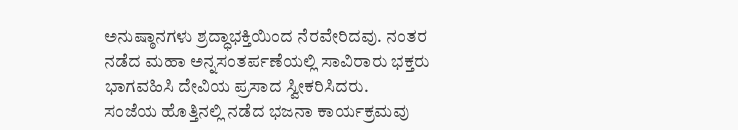ಅನುಷ್ಠಾನಗಳು ಶ್ರದ್ಧಾಭಕ್ತಿಯಿಂದ ನೆರವೇರಿದವು. ನಂತರ ನಡೆದ ಮಹಾ ಅನ್ನಸಂತರ್ಪಣೆಯಲ್ಲಿ ಸಾವಿರಾರು ಭಕ್ತರು ಭಾಗವಹಿಸಿ ದೇವಿಯ ಪ್ರಸಾದ ಸ್ವೀಕರಿಸಿದರು.
ಸಂಜೆಯ ಹೊತ್ತಿನಲ್ಲಿ ನಡೆದ ಭಜನಾ ಕಾರ್ಯಕ್ರಮವು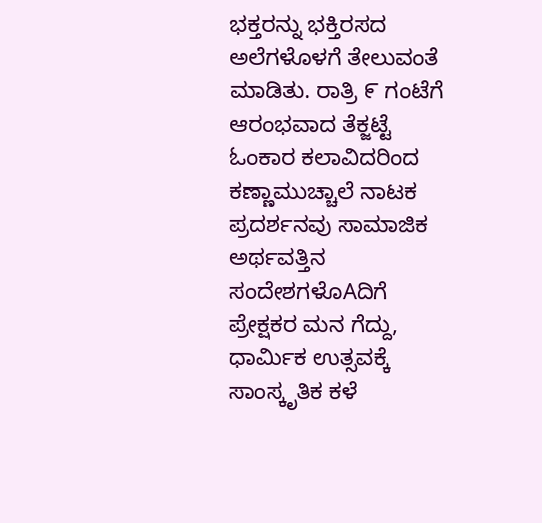ಭಕ್ತರನ್ನು ಭಕ್ತಿರಸದ ಅಲೆಗಳೊಳಗೆ ತೇಲುವಂತೆ ಮಾಡಿತು. ರಾತ್ರಿ ೯ ಗಂಟೆಗೆ ಆರಂಭವಾದ ತೆಕ್ಜಟ್ಟೆ ಓಂಕಾರ ಕಲಾವಿದರಿಂದ ಕಣ್ಣಾಮುಚ್ಚಾಲೆ ನಾಟಕ ಪ್ರದರ್ಶನವು ಸಾಮಾಜಿಕ ಅರ್ಥವತ್ತಿನ ಸಂದೇಶಗಳೊAದಿಗೆ ಪ್ರೇಕ್ಷಕರ ಮನ ಗೆದ್ದು, ಧಾರ್ಮಿಕ ಉತ್ಸವಕ್ಕೆ ಸಾಂಸ್ಕೃತಿಕ ಕಳೆ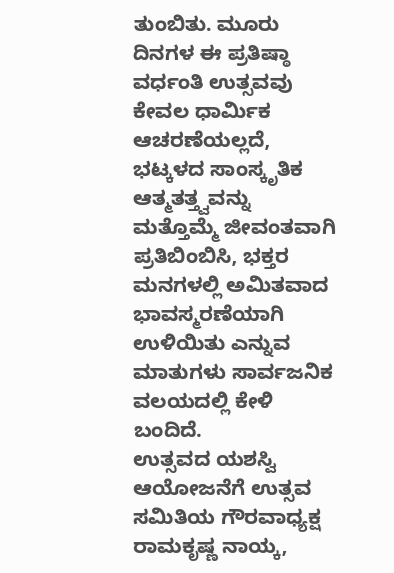ತುಂಬಿತು. ಮೂರು ದಿನಗಳ ಈ ಪ್ರತಿಷ್ಠಾ ವರ್ಧಂತಿ ಉತ್ಸವವು ಕೇವಲ ಧಾರ್ಮಿಕ ಆಚರಣೆಯಲ್ಲದೆ, ಭಟ್ಕಳದ ಸಾಂಸ್ಕೃತಿಕ ಆತ್ಮತತ್ತ್ವವನ್ನು ಮತ್ತೊಮ್ಮೆ ಜೀವಂತವಾಗಿ ಪ್ರತಿಬಿಂಬಿಸಿ, ಭಕ್ತರ ಮನಗಳಲ್ಲಿ ಅಮಿತವಾದ ಭಾವಸ್ಮರಣೆಯಾಗಿ ಉಳಿಯಿತು ಎನ್ನುವ ಮಾತುಗಳು ಸಾರ್ವಜನಿಕ ವಲಯದಲ್ಲಿ ಕೇಳಿ ಬಂದಿದೆ.
ಉತ್ಸವದ ಯಶಸ್ವಿ ಆಯೋಜನೆಗೆ ಉತ್ಸವ ಸಮಿತಿಯ ಗೌರವಾಧ್ಯಕ್ಷ ರಾಮಕೃಷ್ಣ ನಾಯ್ಕ,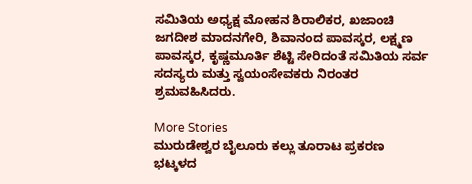ಸಮಿತಿಯ ಅಧ್ಯಕ್ಷ ಮೋಹನ ಶಿರಾಲಿಕರ, ಖಜಾಂಚಿ ಜಗದೀಶ ಮಾದನಗೇರಿ, ಶಿವಾನಂದ ಪಾವಸ್ಕರ, ಲಕ್ಷ್ಮಣ ಪಾವಸ್ಕರ, ಕೃಷ್ಣಮೂರ್ತಿ ಶೆಟ್ಟಿ ಸೇರಿದಂತೆ ಸಮಿತಿಯ ಸರ್ವ ಸದಸ್ಯರು ಮತ್ತು ಸ್ವಯಂಸೇವಕರು ನಿರಂತರ ಶ್ರಮವಹಿಸಿದರು.

More Stories
ಮುರುಡೇಶ್ವರ ಬೈಲೂರು ಕಲ್ಲು ತೂರಾಟ ಪ್ರಕರಣ
ಭಟ್ಕಳದ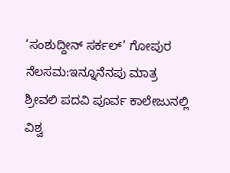‘ಸಂಶುದ್ದೀನ್ ಸರ್ಕಲ್’ ಗೋಪುರ ನೆಲಸಮ:ಇನ್ನೂನೆನಪು ಮಾತ್ರ
ಶ್ರೀವಲಿ ಪದವಿ ಪೂರ್ವ ಕಾಲೇಜುನಲ್ಲಿ ವಿಶ್ವ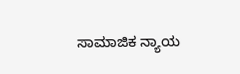ಸಾಮಾಜಿಕ ನ್ಯಾಯ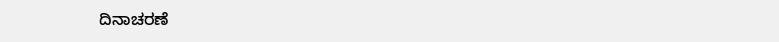ದಿನಾಚರಣೆ